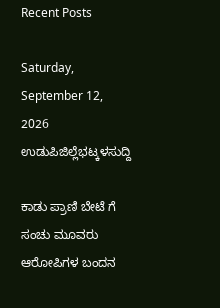Recent Posts

Saturday, September 12, 2026
ಉಡುಪಿಜಿಲ್ಲೆಭಟ್ಕಳಸುದ್ದಿ

ಕಾಡು ಪ್ರಾಣಿ ಬೇಟೆ ಗೆ ಸಂಚು ಮೂವರು ಆರೋಪಿಗಳ ಬಂದನ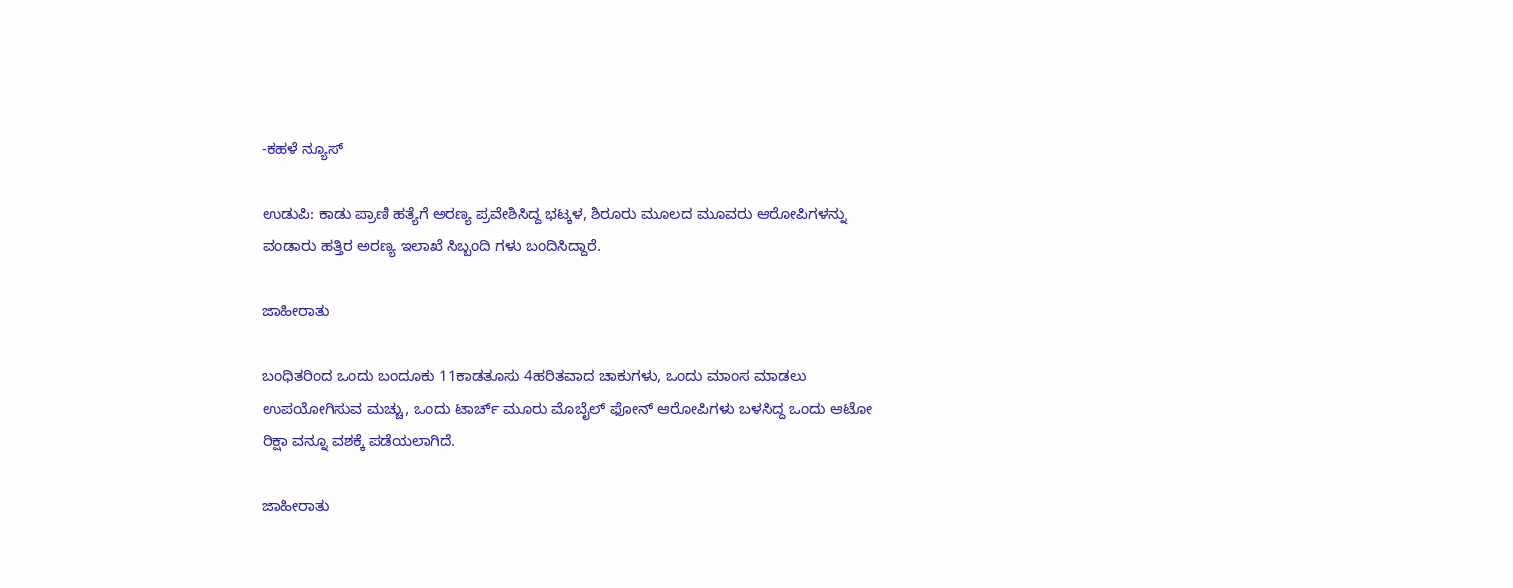-ಕಹಳೆ ನ್ಯೂಸ್

ಉಡುಪಿ: ಕಾಡು ಪ್ರಾಣಿ ಹತ್ಯೆಗೆ ಅರಣ್ಯ ಪ್ರವೇಶಿಸಿದ್ದ ಭಟ್ಕಳ, ಶಿರೂರು ಮೂಲದ ಮೂವರು ಆರೋಪಿಗಳನ್ನು ವಂಡಾರು ಹತ್ತಿರ ಅರಣ್ಯ ಇಲಾಖೆ ಸಿಬ್ಬಂದಿ ಗಳು ಬಂದಿಸಿದ್ದಾರೆ.

ಜಾಹೀರಾತು

ಬಂಧಿತರಿಂದ ಒಂದು ಬಂದೂಕು 11ಕಾಡತೂಸು 4ಹರಿತವಾದ ಚಾಕುಗಳು, ಒಂದು ಮಾಂಸ ಮಾಡಲು ಉಪಯೋಗಿಸುವ ಮಚ್ಚು, ಒಂದು ಟಾರ್ಚ್ ಮೂರು ಮೊಬೈಲ್ ಫೋನ್ ಆರೋಪಿಗಳು ಬಳಸಿದ್ದ ಒಂದು ಆಟೋ ರಿಕ್ಷಾ ವನ್ನೂ ವಶಕ್ಕೆ ಪಡೆಯಲಾಗಿದೆ.

ಜಾಹೀರಾತು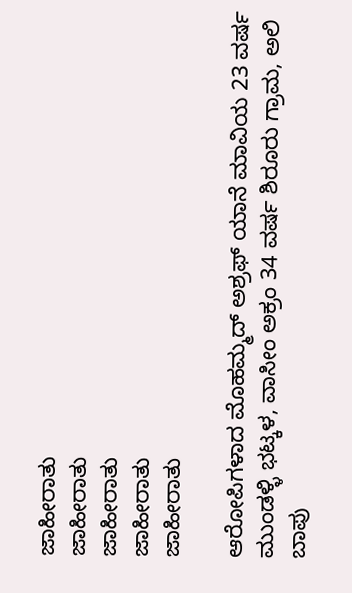ಜಾಹೀರಾತು
ಜಾಹೀರಾತು
ಜಾಹೀರಾತು
ಜಾಹೀರಾತು
ಜಾಹೀರಾತು

ಆರೋಪಿಗಳಾದ ಮೊಹಮ್ಮದ್ ಅಶ್ರಫ್ ಯಾನೆ ಮಾವಿಯ 23 ವರ್ಷ ಮುಂಡಳ್ಳಿ ಭಟ್ಕಳ, ವಾಸೀಂ ಅಕ್ರಂ 34 ವರ್ಷ ಶಿರೂರು ಗ್ರಾಮ, ಅಲಿ ಬಾಪು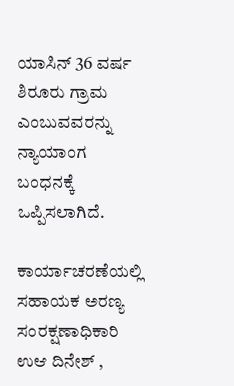ಯಾಸಿನ್ 36 ವರ್ಷ ಶಿರೂರು ಗ್ರಾಮ ಎಂಬುವವರನ್ನು ನ್ಯಾಯಾಂಗ ಬಂಧನಕ್ಕೆ ಒಪ್ಪಿಸಲಾಗಿದೆ.

ಕಾರ್ಯಾಚರಣೆಯಲ್ಲಿ ಸಹಾಯಕ ಅರಣ್ಯ ಸಂರಕ್ಷಣಾಧಿಕಾರಿ ಉಆ ದಿನೇಶ್ ,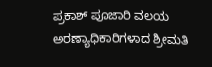ಪ್ರಕಾಶ್ ಪೂಜಾರಿ ವಲಯ ಅರಣ್ಯಾಧಿಕಾರಿಗಳಾದ ಶ್ರೀಮತಿ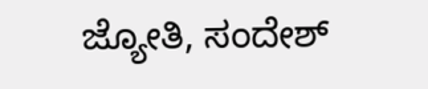ಜ್ಯೋತಿ, ಸಂದೇಶ್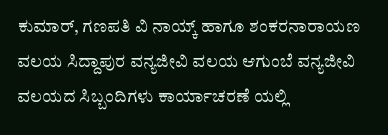ಕುಮಾರ್, ಗಣಪತಿ ವಿ ನಾಯ್ಕ್ ಹಾಗೂ ಶಂಕರನಾರಾಯಣ ವಲಯ ಸಿದ್ದಾಪುರ ವನ್ಯಜೀವಿ ವಲಯ ಆಗುಂಬೆ ವನ್ಯಜೀವಿ ವಲಯದ ಸಿಬ್ಬಂದಿಗಳು ಕಾರ್ಯಾಚರಣೆ ಯಲ್ಲಿ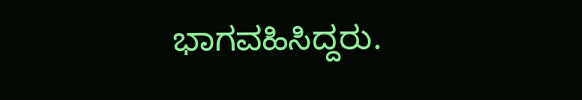ಭಾಗವಹಿಸಿದ್ದರು.